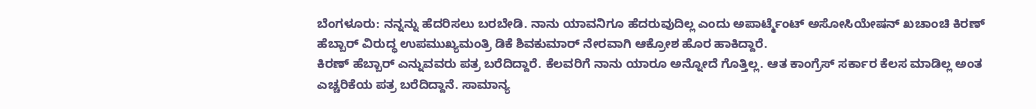ಬೆಂಗಳೂರು: ನನ್ನನ್ನು ಹೆದರಿಸಲು ಬರಬೇಡಿ. ನಾನು ಯಾವನಿಗೂ ಹೆದರುವುದಿಲ್ಲ ಎಂದು ಅಪಾರ್ಟ್ಮೆಂಟ್ ಅಸೋಸಿಯೇಷನ್ ಖಚಾಂಚಿ ಕಿರಣ್ ಹೆಬ್ಬಾರ್ ವಿರುದ್ಧ ಉಪಮುಖ್ಯಮಂತ್ರಿ ಡಿಕೆ ಶಿವಕುಮಾರ್ ನೇರವಾಗಿ ಆಕ್ರೋಶ ಹೊರ ಹಾಕಿದ್ದಾರೆ.
ಕಿರಣ್ ಹೆಬ್ಬಾರ್ ಎನ್ನುವವರು ಪತ್ರ ಬರೆದಿದ್ದಾರೆ. ಕೆಲವರಿಗೆ ನಾನು ಯಾರೂ ಅನ್ನೋದೆ ಗೊತ್ತಿಲ್ಲ. ಆತ ಕಾಂಗ್ರೆಸ್ ಸರ್ಕಾರ ಕೆಲಸ ಮಾಡಿಲ್ಲ ಅಂತ ಎಚ್ಚರಿಕೆಯ ಪತ್ರ ಬರೆದಿದ್ದಾನೆ. ಸಾಮಾನ್ಯ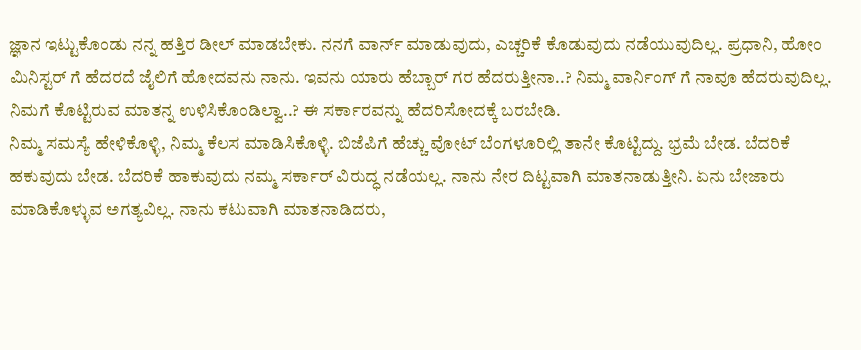ಜ್ಞಾನ ಇಟ್ಟುಕೊಂಡು ನನ್ನ ಹತ್ತಿರ ಡೀಲ್ ಮಾಡಬೇಕು. ನನಗೆ ವಾರ್ನ್ ಮಾಡುವುದು, ಎಚ್ಚರಿಕೆ ಕೊಡುವುದು ನಡೆಯುವುದಿಲ್ಲ. ಪ್ರಧಾನಿ, ಹೋಂ ಮಿನಿಸ್ಟರ್ ಗೆ ಹೆದರದೆ ಜೈಲಿಗೆ ಹೋದವನು ನಾನು. ಇವನು ಯಾರು ಹೆಬ್ಬಾರ್ ಗರ ಹೆದರುತ್ತೀನಾ..? ನಿಮ್ಮ ವಾರ್ನಿಂಗ್ ಗೆ ನಾವೂ ಹೆದರುವುದಿಲ್ಲ. ನಿಮಗೆ ಕೊಟ್ಟಿರುವ ಮಾತನ್ನ ಉಳಿಸಿಕೊಂಡಿಲ್ವಾ..? ಈ ಸರ್ಕಾರವನ್ನು ಹೆದರಿಸೋದಕ್ಕೆ ಬರಬೇಡಿ.
ನಿಮ್ಮ ಸಮಸ್ಯೆ ಹೇಳಿಕೊಳ್ಳಿ, ನಿಮ್ಮ ಕೆಲಸ ಮಾಡಿಸಿಕೊಳ್ಳಿ. ಬಿಜೆಪಿಗೆ ಹೆಚ್ಚು ವೋಟ್ ಬೆಂಗಳೂರಿಲ್ಲಿ ತಾನೇ ಕೊಟ್ಟಿದ್ದು. ಭ್ರಮೆ ಬೇಡ. ಬೆದರಿಕೆ ಹಕುವುದು ಬೇಡ. ಬೆದರಿಕೆ ಹಾಕುವುದು ನಮ್ಮ ಸರ್ಕಾರ್ ವಿರುದ್ಧ ನಡೆಯಲ್ಲ. ನಾನು ನೇರ ದಿಟ್ಟವಾಗಿ ಮಾತನಾಡುತ್ತೀನಿ. ಏನು ಬೇಜಾರು ಮಾಡಿಕೊಳ್ಳುವ ಅಗತ್ಯವಿಲ್ಲ. ನಾನು ಕಟುವಾಗಿ ಮಾತನಾಡಿದರು,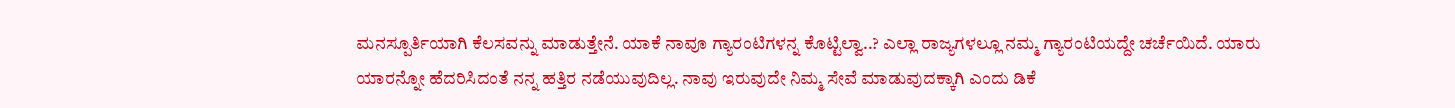ಮನಸ್ಪೂರ್ತಿಯಾಗಿ ಕೆಲಸವನ್ನು ಮಾಡುತ್ತೇನೆ. ಯಾಕೆ ನಾವೂ ಗ್ಯಾರಂಟಿಗಳನ್ನ ಕೊಟ್ಟಿಲ್ವಾ..? ಎಲ್ಲಾ ರಾಜ್ಯಗಳಲ್ಲೂ ನಮ್ಮ ಗ್ಯಾರಂಟಿಯದ್ದೇ ಚರ್ಚೆಯಿದೆ. ಯಾರು ಯಾರನ್ನೋ ಹೆದರಿಸಿದಂತೆ ನನ್ನ ಹತ್ತಿರ ನಡೆಯುವುದಿಲ್ಲ. ನಾವು ಇರುವುದೇ ನಿಮ್ಮ ಸೇವೆ ಮಾಡುವುದಕ್ಕಾಗಿ ಎಂದು ಡಿಕೆ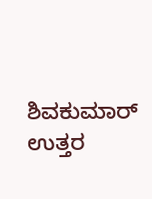ಶಿವಕುಮಾರ್ ಉತ್ತರ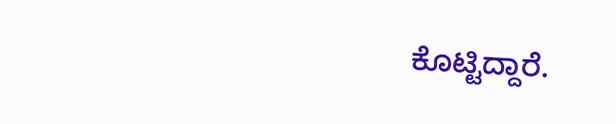ಕೊಟ್ಟಿದ್ದಾರೆ.